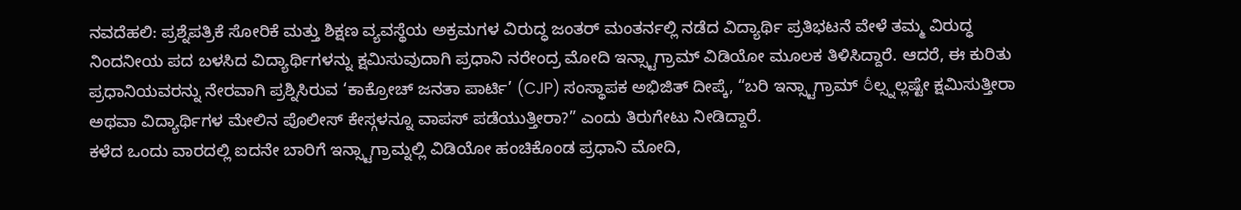ನವದೆಹಲಿ: ಪ್ರಶ್ನೆಪತ್ರಿಕೆ ಸೋರಿಕೆ ಮತ್ತು ಶಿಕ್ಷಣ ವ್ಯವಸ್ಥೆಯ ಅಕ್ರಮಗಳ ವಿರುದ್ಧ ಜಂತರ್ ಮಂತರ್ನಲ್ಲಿ ನಡೆದ ವಿದ್ಯಾರ್ಥಿ ಪ್ರತಿಭಟನೆ ವೇಳೆ ತಮ್ಮ ವಿರುದ್ಧ ನಿಂದನೀಯ ಪದ ಬಳಸಿದ ವಿದ್ಯಾರ್ಥಿಗಳನ್ನು ಕ್ಷಮಿಸುವುದಾಗಿ ಪ್ರಧಾನಿ ನರೇಂದ್ರ ಮೋದಿ ಇನ್ಸ್ಟಾಗ್ರಾಮ್ ವಿಡಿಯೋ ಮೂಲಕ ತಿಳಿಸಿದ್ದಾರೆ. ಆದರೆ, ಈ ಕುರಿತು ಪ್ರಧಾನಿಯವರನ್ನು ನೇರವಾಗಿ ಪ್ರಶ್ನಿಸಿರುವ ‘ಕಾಕ್ರೋಚ್ ಜನತಾ ಪಾರ್ಟಿ’ (CJP) ಸಂಸ್ಥಾಪಕ ಅಭಿಜಿತ್ ದೀಪ್ಕೆ, “ಬರಿ ಇನ್ಸ್ಟಾಗ್ರಾಮ್ రీಲ್ಸ್ನಲ್ಲಷ್ಟೇ ಕ್ಷಮಿಸುತ್ತೀರಾ ಅಥವಾ ವಿದ್ಯಾರ್ಥಿಗಳ ಮೇಲಿನ ಪೊಲೀಸ್ ಕೇಸ್ಗಳನ್ನೂ ವಾಪಸ್ ಪಡೆಯುತ್ತೀರಾ?” ಎಂದು ತಿರುಗೇಟು ನೀಡಿದ್ದಾರೆ.
ಕಳೆದ ಒಂದು ವಾರದಲ್ಲಿ ಐದನೇ ಬಾರಿಗೆ ಇನ್ಸ್ಟಾಗ್ರಾಮ್ನಲ್ಲಿ ವಿಡಿಯೋ ಹಂಚಿಕೊಂಡ ಪ್ರಧಾನಿ ಮೋದಿ,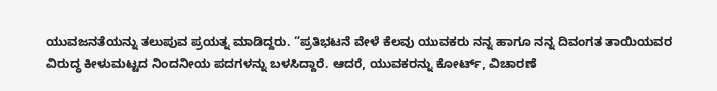ಯುವಜನತೆಯನ್ನು ತಲುಪುವ ಪ್ರಯತ್ನ ಮಾಡಿದ್ದರು. “ಪ್ರತಿಭಟನೆ ವೇಳೆ ಕೆಲವು ಯುವಕರು ನನ್ನ ಹಾಗೂ ನನ್ನ ದಿವಂಗತ ತಾಯಿಯವರ ವಿರುದ್ಧ ಕೀಳುಮಟ್ಟದ ನಿಂದನೀಯ ಪದಗಳನ್ನು ಬಳಸಿದ್ದಾರೆ. ಆದರೆ, ಯುವಕರನ್ನು ಕೋರ್ಟ್, ವಿಚಾರಣೆ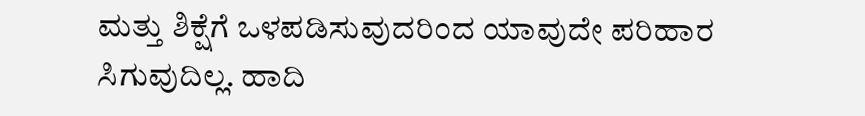ಮತ್ತು ಶಿಕ್ಷೆಗೆ ಒಳಪಡಿಸುವುದರಿಂದ ಯಾವುದೇ ಪರಿಹಾರ ಸಿಗುವುದಿಲ್ಲ. ಹಾದಿ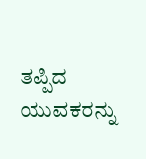ತಪ್ಪಿದ ಯುವಕರನ್ನು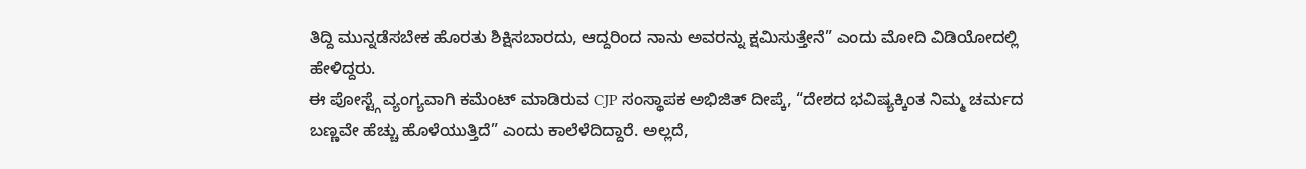ತಿದ್ದಿ ಮುನ್ನಡೆಸಬೇಕ ಹೊರತು ಶಿಕ್ಷಿಸಬಾರದು, ಆದ್ದರಿಂದ ನಾನು ಅವರನ್ನು ಕ್ಷಮಿಸುತ್ತೇನೆ” ಎಂದು ಮೋದಿ ವಿಡಿಯೋದಲ್ಲಿ ಹೇಳಿದ್ದರು.
ಈ ಪೋಸ್ಟ್ಗೆ ವ್ಯಂಗ್ಯವಾಗಿ ಕಮೆಂಟ್ ಮಾಡಿರುವ CJP ಸಂಸ್ಥಾಪಕ ಅಭಿಜಿತ್ ದೀಪ್ಕೆ, “ದೇಶದ ಭವಿಷ್ಯಕ್ಕಿಂತ ನಿಮ್ಮ ಚರ್ಮದ ಬಣ್ಣವೇ ಹೆಚ್ಚು ಹೊಳೆಯುತ್ತಿದೆ” ಎಂದು ಕಾಲೆಳೆದಿದ್ದಾರೆ. ಅಲ್ಲದೆ,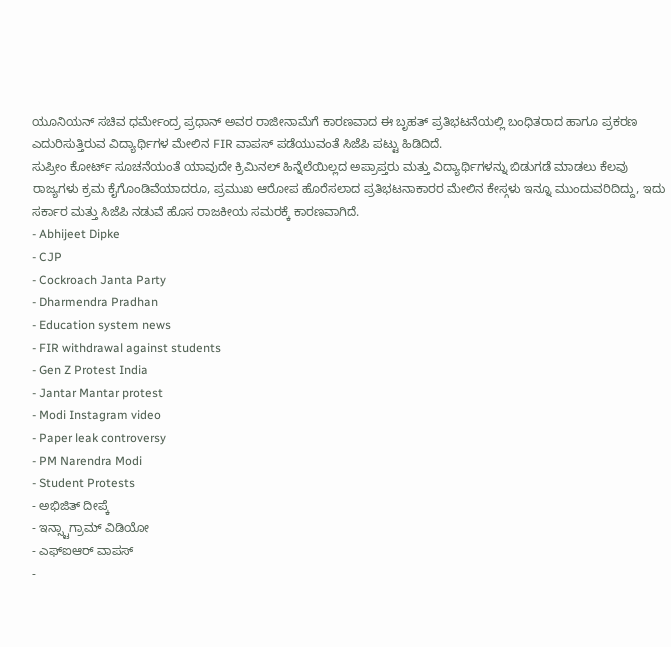ಯೂನಿಯನ್ ಸಚಿವ ಧರ್ಮೇಂದ್ರ ಪ್ರಧಾನ್ ಅವರ ರಾಜೀನಾಮೆಗೆ ಕಾರಣವಾದ ಈ ಬೃಹತ್ ಪ್ರತಿಭಟನೆಯಲ್ಲಿ ಬಂಧಿತರಾದ ಹಾಗೂ ಪ್ರಕರಣ ಎದುರಿಸುತ್ತಿರುವ ವಿದ್ಯಾರ್ಥಿಗಳ ಮೇಲಿನ FIR ವಾಪಸ್ ಪಡೆಯುವಂತೆ ಸಿಜೆಪಿ ಪಟ್ಟು ಹಿಡಿದಿದೆ.
ಸುಪ್ರೀಂ ಕೋರ್ಟ್ ಸೂಚನೆಯಂತೆ ಯಾವುದೇ ಕ್ರಿಮಿನಲ್ ಹಿನ್ನೆಲೆಯಿಲ್ಲದ ಅಪ್ರಾಪ್ತರು ಮತ್ತು ವಿದ್ಯಾರ್ಥಿಗಳನ್ನು ಬಿಡುಗಡೆ ಮಾಡಲು ಕೆಲವು ರಾಜ್ಯಗಳು ಕ್ರಮ ಕೈಗೊಂಡಿವೆಯಾದರೂ, ಪ್ರಮುಖ ಆರೋಪ ಹೊರೆಸಲಾದ ಪ್ರತಿಭಟನಾಕಾರರ ಮೇಲಿನ ಕೇಸ್ಗಳು ಇನ್ನೂ ಮುಂದುವರಿದಿದ್ದು, ಇದು ಸರ್ಕಾರ ಮತ್ತು ಸಿಜೆಪಿ ನಡುವೆ ಹೊಸ ರಾಜಕೀಯ ಸಮರಕ್ಕೆ ಕಾರಣವಾಗಿದೆ.
- Abhijeet Dipke
- CJP
- Cockroach Janta Party
- Dharmendra Pradhan
- Education system news
- FIR withdrawal against students
- Gen Z Protest India
- Jantar Mantar protest
- Modi Instagram video
- Paper leak controversy
- PM Narendra Modi
- Student Protests
- ಅಭಿಜಿತ್ ದೀಪ್ಕೆ
- ಇನ್ಸ್ಟಾಗ್ರಾಮ್ ವಿಡಿಯೋ
- ಎಫ್ಐಆರ್ ವಾಪಸ್
-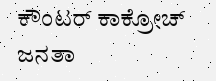ಕೌಂಟರ್ ಕಾಕ್ರೋಚ್ ಜನತಾ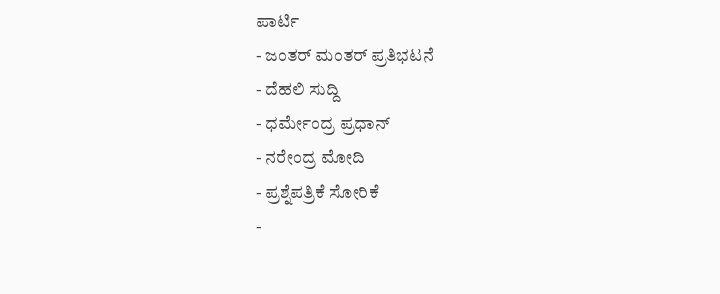ಪಾರ್ಟಿ
- ಜಂತರ್ ಮಂತರ್ ಪ್ರತಿಭಟನೆ
- ದೆಹಲಿ ಸುದ್ದಿ
- ಧರ್ಮೇಂದ್ರ ಪ್ರಧಾನ್
- ನರೇಂದ್ರ ಮೋದಿ
- ಪ್ರಶ್ನೆಪತ್ರಿಕೆ ಸೋರಿಕೆ
-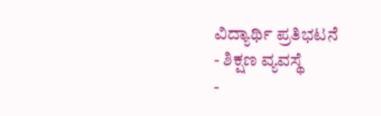ವಿದ್ಯಾರ್ಥಿ ಪ್ರತಿಭಟನೆ
- ಶಿಕ್ಷಣ ವ್ಯವಸ್ಥೆ
-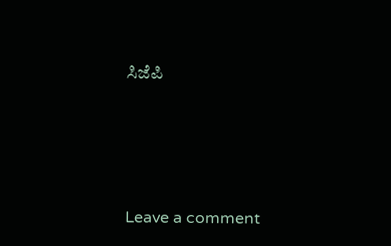ಸಿಜೆಪಿ





Leave a comment